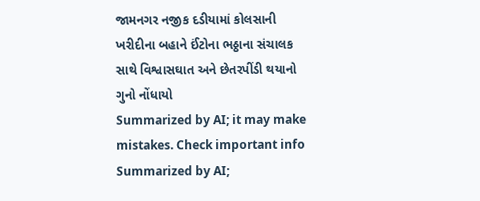જામનગર નજીક દડીયામાં કોલસાની ખરીદીના બહાને ઈંટોના ભઠ્ઠાના સંચાલક સાથે વિશ્વાસઘાત અને છેતરપીંડી થયાનો ગુનો નોંધાયો
Summarized by AI; it may make mistakes. Check important info
Summarized by AI;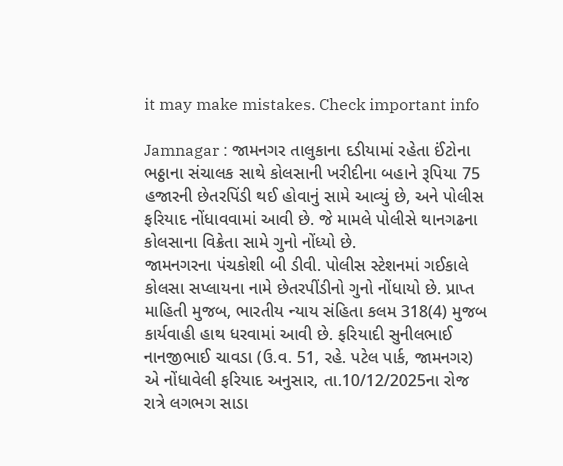it may make mistakes. Check important info

Jamnagar : જામનગર તાલુકાના દડીયામાં રહેતા ઈંટોના ભઠ્ઠાના સંચાલક સાથે કોલસાની ખરીદીના બહાને રૂપિયા 75 હજારની છેતરપિંડી થઈ હોવાનું સામે આવ્યું છે, અને પોલીસ ફરિયાદ નોંધાવવામાં આવી છે. જે મામલે પોલીસે થાનગઢના કોલસાના વિક્રેતા સામે ગુનો નોંધ્યો છે.
જામનગરના પંચકોશી બી ડીવી. પોલીસ સ્ટેશનમાં ગઈકાલે કોલસા સપ્લાયના નામે છેતરપીંડીનો ગુનો નોંધાયો છે. પ્રાપ્ત માહિતી મુજબ, ભારતીય ન્યાય સંહિતા કલમ 318(4) મુજબ કાર્યવાહી હાથ ધરવામાં આવી છે. ફરિયાદી સુનીલભાઈ નાનજીભાઈ ચાવડા (ઉ.વ. 51, રહે. પટેલ પાર્ક, જામનગર) એ નોંધાવેલી ફરિયાદ અનુસાર, તા.10/12/2025ના રોજ રાત્રે લગભગ સાડા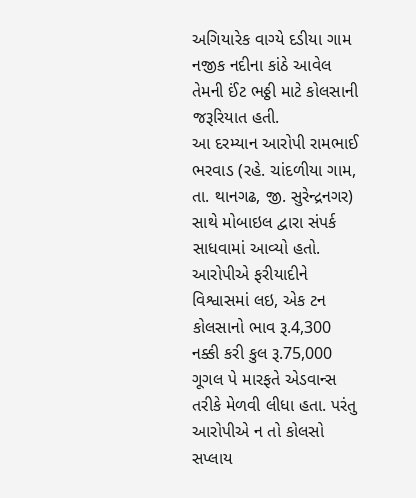અગિયારેક વાગ્યે દડીયા ગામ નજીક નદીના કાંઠે આવેલ તેમની ઈંટ ભઠ્ઠી માટે કોલસાની જરૂરિયાત હતી.
આ દરમ્યાન આરોપી રામભાઈ ભરવાડ (રહે. ચાંદળીયા ગામ, તા. થાનગઢ, જી. સુરેન્દ્રનગર) સાથે મોબાઇલ દ્વારા સંપર્ક સાધવામાં આવ્યો હતો. આરોપીએ ફરીયાદીને વિશ્વાસમાં લઇ, એક ટન કોલસાનો ભાવ રૂ.4,300 નક્કી કરી કુલ રૂ.75,000 ગૂગલ પે મારફતે એડવાન્સ તરીકે મેળવી લીધા હતા. પરંતુ આરોપીએ ન તો કોલસો સપ્લાય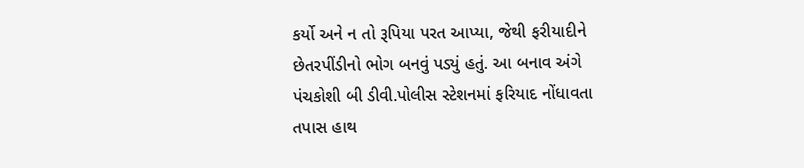કર્યો અને ન તો રૂપિયા પરત આપ્યા, જેથી ફરીયાદીને છેતરપીંડીનો ભોગ બનવું પડ્યું હતું. આ બનાવ અંગે પંચકોશી બી ડીવી.પોલીસ સ્ટેશનમાં ફરિયાદ નોંધાવતા તપાસ હાથ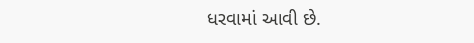ધરવામાં આવી છે.